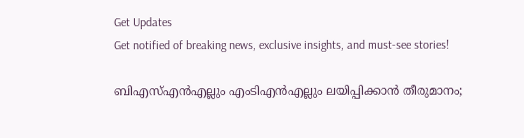Get Updates
Get notified of breaking news, exclusive insights, and must-see stories!

ബിഎസ്എന്‍എല്ലും എംടിഎന്‍എല്ലും ലയിപ്പിക്കാന്‍ തീരുമാനം;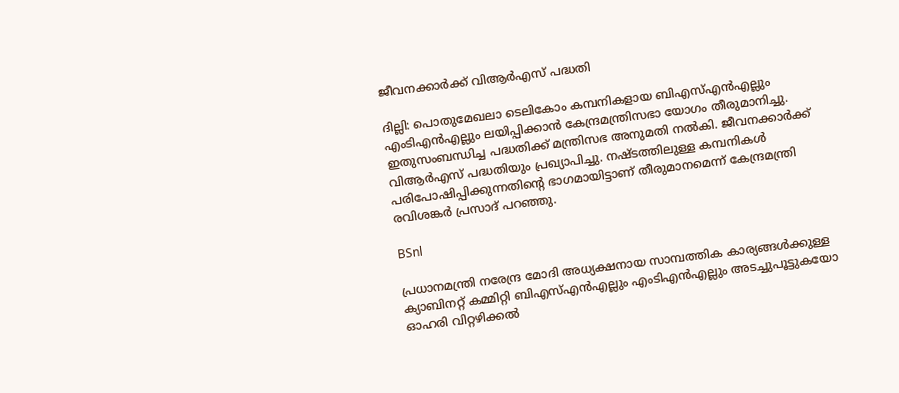ജീവനക്കാര്‍ക്ക് വിആര്‍എസ് പദ്ധതി

ദില്ലി: പൊതുമേഖലാ ടെലികോം കമ്പനികളായ ബിഎസ്എന്‍എല്ലും എംടിഎന്‍എല്ലും ലയിപ്പിക്കാന്‍ കേന്ദ്രമന്ത്രിസഭാ യോഗം തീരുമാനിച്ചു. ഇതുസംബന്ധിച്ച പദ്ധതിക്ക് മന്ത്രിസഭ അനുമതി നല്‍കി. ജീവനക്കാര്‍ക്ക് വിആര്‍എസ് പദ്ധതിയും പ്രഖ്യാപിച്ചു. നഷ്ടത്തിലുള്ള കമ്പനികള്‍ പരിപോഷിപ്പിക്കുന്നതിന്റെ ഭാഗമായിട്ടാണ് തീരുമാനമെന്ന് കേന്ദ്രമന്ത്രി രവിശങ്കര്‍ പ്രസാദ് പറഞ്ഞു.

BSnl

പ്രധാനമന്ത്രി നരേന്ദ്ര മോദി അധ്യക്ഷനായ സാമ്പത്തിക കാര്യങ്ങള്‍ക്കുള്ള ക്യാബിനറ്റ് കമ്മിറ്റി ബിഎസ്എന്‍എല്ലും എംടിഎന്‍എല്ലും അടച്ചുപൂട്ടുകയോ ഓഹരി വിറ്റഴിക്കല്‍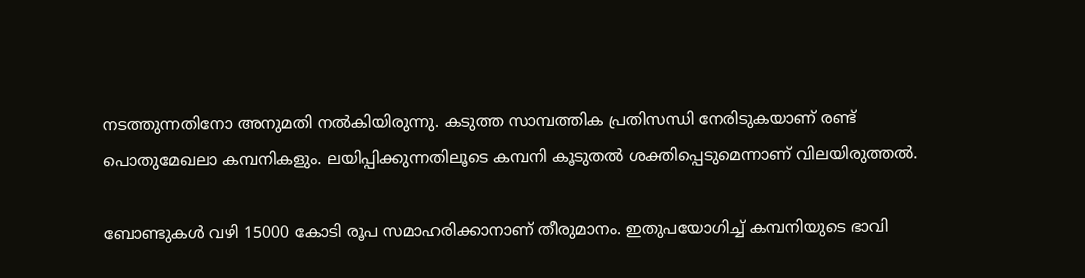നടത്തുന്നതിനോ അനുമതി നല്‍കിയിരുന്നു. കടുത്ത സാമ്പത്തിക പ്രതിസന്ധി നേരിടുകയാണ് രണ്ട് പൊതുമേഖലാ കമ്പനികളും. ലയിപ്പിക്കുന്നതിലൂടെ കമ്പനി കൂടുതല്‍ ശക്തിപ്പെടുമെന്നാണ് വിലയിരുത്തല്‍.

ബോണ്ടുകള്‍ വഴി 15000 കോടി രൂപ സമാഹരിക്കാനാണ് തീരുമാനം. ഇതുപയോഗിച്ച് കമ്പനിയുടെ ഭാവി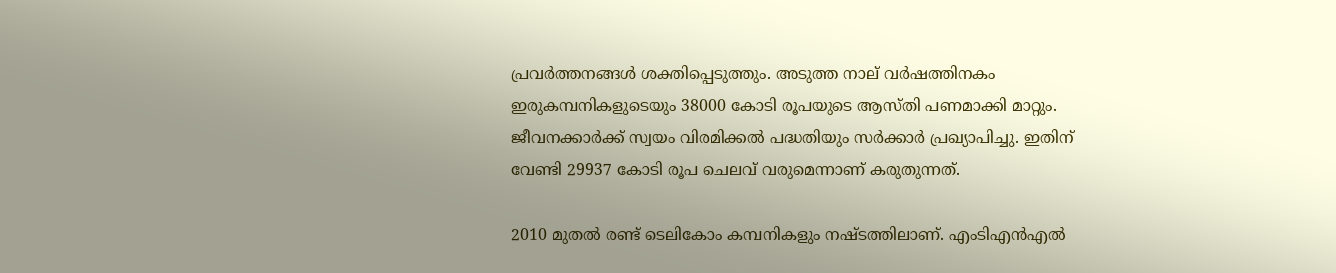പ്രവര്‍ത്തനങ്ങള്‍ ശക്തിപ്പെടുത്തും. അടുത്ത നാല് വര്‍ഷത്തിനകം ഇരുകമ്പനികളുടെയും 38000 കോടി രൂപയുടെ ആസ്തി പണമാക്കി മാറ്റും. ജീവനക്കാര്‍ക്ക് സ്വയം വിരമിക്കല്‍ പദ്ധതിയും സര്‍ക്കാര്‍ പ്രഖ്യാപിച്ചു. ഇതിന് വേണ്ടി 29937 കോടി രൂപ ചെലവ് വരുമെന്നാണ് കരുതുന്നത്.

2010 മുതല്‍ രണ്ട് ടെലികോം കമ്പനികളും നഷ്ടത്തിലാണ്. എംടിഎന്‍എല്‍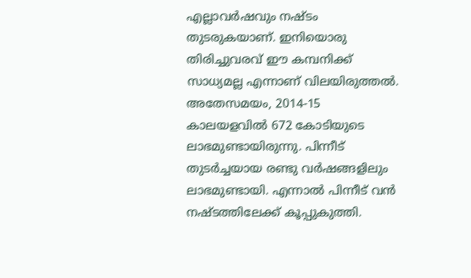എല്ലാവര്‍ഷവും നഷ്ടം തുടരുകയാണ്. ഇനിയൊരു തിരിച്ചുവരവ് ഈ കമ്പനിക്ക് സാധ്യമല്ല എന്നാണ് വിലയിരുത്തല്‍. അതേസമയം, 2014-15 കാലയളവില്‍ 672 കോടിയുടെ ലാഭമുണ്ടായിരുന്നു. പിന്നീട് തുടര്‍ച്ചയായ രണ്ടു വര്‍ഷങ്ങളിലും ലാഭമുണ്ടായി. എന്നാല്‍ പിന്നീട് വന്‍ നഷ്ടത്തിലേക്ക് കൂപ്പുകുത്തി.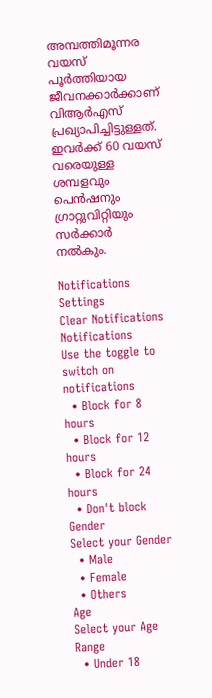അമ്പത്തിമൂന്നര വയസ് പൂര്‍ത്തിയായ ജീവനക്കാര്‍ക്കാണ് വിആര്‍എസ് പ്രഖ്യാപിച്ചിട്ടുള്ളത്. ഇവര്‍ക്ക് 60 വയസ് വരെയുള്ള ശമ്പളവും പെന്‍ഷനും ഗ്രാറ്റുവിറ്റിയും സര്‍ക്കാര്‍ നല്‍കും.

Notifications
Settings
Clear Notifications
Notifications
Use the toggle to switch on notifications
  • Block for 8 hours
  • Block for 12 hours
  • Block for 24 hours
  • Don't block
Gender
Select your Gender
  • Male
  • Female
  • Others
Age
Select your Age Range
  • Under 18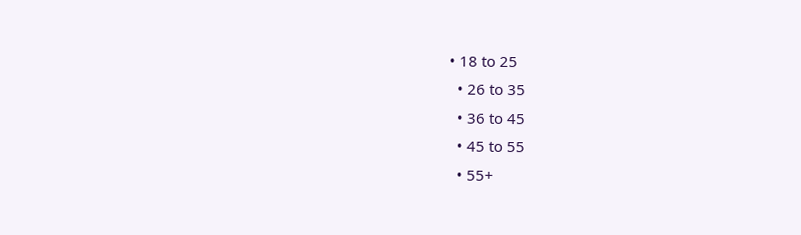• 18 to 25
  • 26 to 35
  • 36 to 45
  • 45 to 55
  • 55+